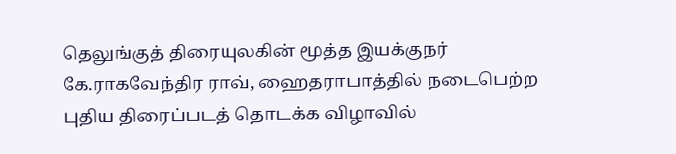தெலுங்குத் திரையுலகின் மூத்த இயக்குநர் கே.ராகவேந்திர ராவ், ஹைதராபாத்தில் நடைபெற்ற புதிய திரைப்படத் தொடக்க விழாவில்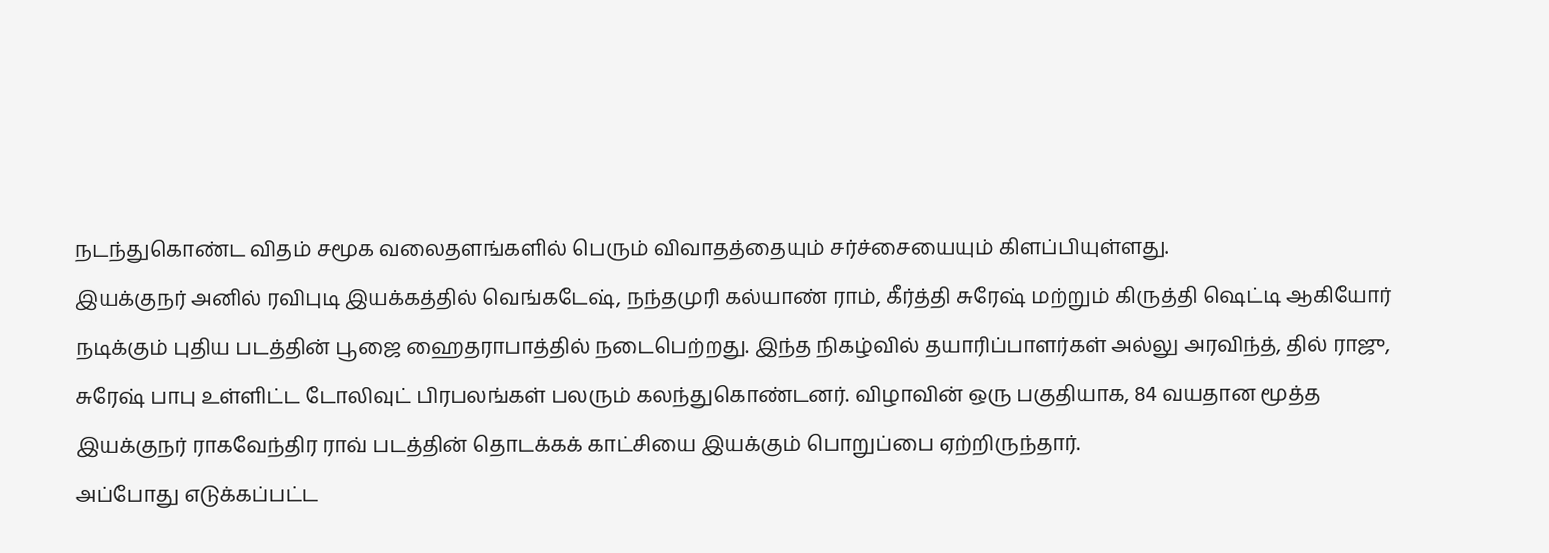நடந்துகொண்ட விதம் சமூக வலைதளங்களில் பெரும் விவாதத்தையும் சர்ச்சையையும் கிளப்பியுள்ளது.
இயக்குநர் அனில் ரவிபுடி இயக்கத்தில் வெங்கடேஷ், நந்தமுரி கல்யாண் ராம், கீர்த்தி சுரேஷ் மற்றும் கிருத்தி ஷெட்டி ஆகியோர் நடிக்கும் புதிய படத்தின் பூஜை ஹைதராபாத்தில் நடைபெற்றது. இந்த நிகழ்வில் தயாரிப்பாளர்கள் அல்லு அரவிந்த், தில் ராஜு, சுரேஷ் பாபு உள்ளிட்ட டோலிவுட் பிரபலங்கள் பலரும் கலந்துகொண்டனர். விழாவின் ஒரு பகுதியாக, 84 வயதான மூத்த இயக்குநர் ராகவேந்திர ராவ் படத்தின் தொடக்கக் காட்சியை இயக்கும் பொறுப்பை ஏற்றிருந்தார்.
அப்போது எடுக்கப்பட்ட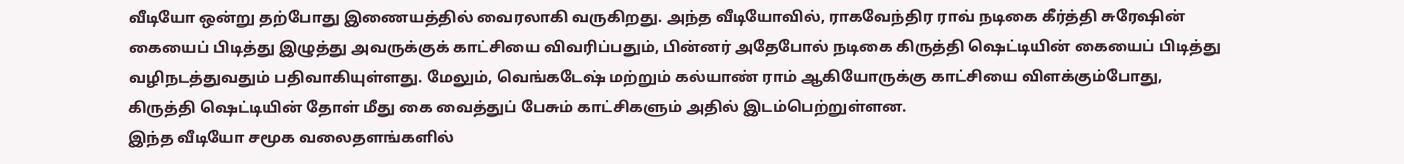வீடியோ ஒன்று தற்போது இணையத்தில் வைரலாகி வருகிறது. அந்த வீடியோவில், ராகவேந்திர ராவ் நடிகை கீர்த்தி சுரேஷின் கையைப் பிடித்து இழுத்து அவருக்குக் காட்சியை விவரிப்பதும், பின்னர் அதேபோல் நடிகை கிருத்தி ஷெட்டியின் கையைப் பிடித்து வழிநடத்துவதும் பதிவாகியுள்ளது. மேலும், வெங்கடேஷ் மற்றும் கல்யாண் ராம் ஆகியோருக்கு காட்சியை விளக்கும்போது, கிருத்தி ஷெட்டியின் தோள் மீது கை வைத்துப் பேசும் காட்சிகளும் அதில் இடம்பெற்றுள்ளன.
இந்த வீடியோ சமூக வலைதளங்களில்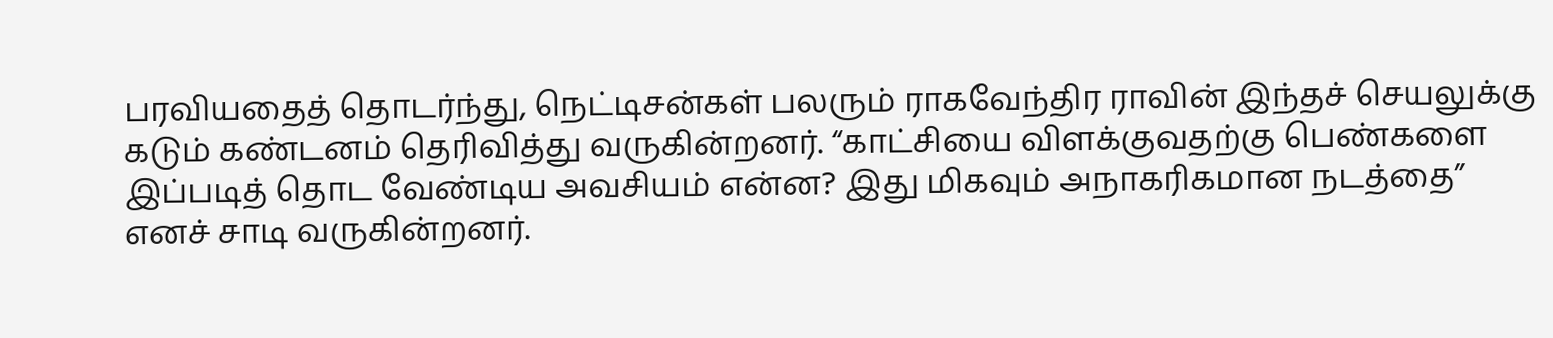பரவியதைத் தொடர்ந்து, நெட்டிசன்கள் பலரும் ராகவேந்திர ராவின் இந்தச் செயலுக்கு கடும் கண்டனம் தெரிவித்து வருகின்றனர். “காட்சியை விளக்குவதற்கு பெண்களை இப்படித் தொட வேண்டிய அவசியம் என்ன? இது மிகவும் அநாகரிகமான நடத்தை” எனச் சாடி வருகின்றனர்.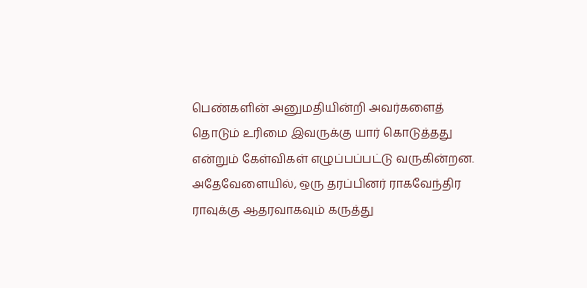பெண்களின் அனுமதியின்றி அவர்களைத் தொடும் உரிமை இவருக்கு யார் கொடுத்தது என்றும் கேள்விகள் எழுப்பப்பட்டு வருகின்றன.
அதேவேளையில், ஒரு தரப்பினர் ராகவேந்திர ராவுக்கு ஆதரவாகவும் கருத்து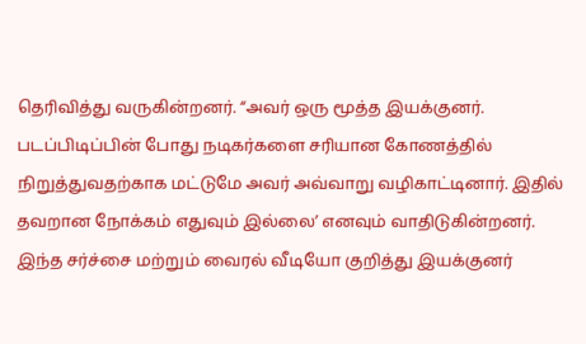தெரிவித்து வருகின்றனர். “அவர் ஒரு மூத்த இயக்குனர். படப்பிடிப்பின் போது நடிகர்களை சரியான கோணத்தில் நிறுத்துவதற்காக மட்டுமே அவர் அவ்வாறு வழிகாட்டினார். இதில் தவறான நோக்கம் எதுவும் இல்லை’ எனவும் வாதிடுகின்றனர்.
இந்த சர்ச்சை மற்றும் வைரல் வீடியோ குறித்து இயக்குனர்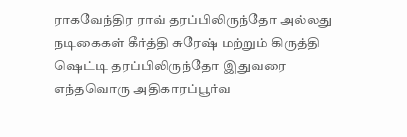ராகவேந்திர ராவ் தரப்பிலிருந்தோ அல்லது நடிகைகள் கீர்த்தி சுரேஷ் மற்றும் கிருத்தி ஷெட்டி தரப்பிலிருந்தோ இதுவரை எந்தவொரு அதிகாரப்பூர்வ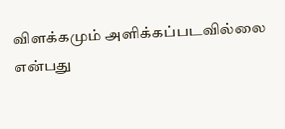விளக்கமும் அளிக்கப்படவில்லை என்பது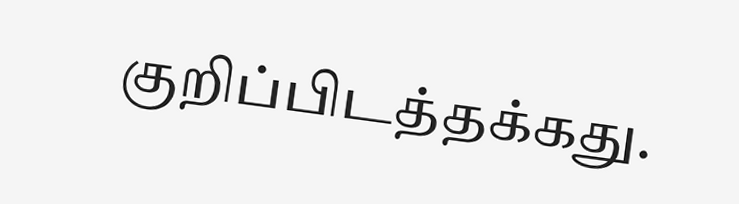குறிப்பிடத்தக்கது.